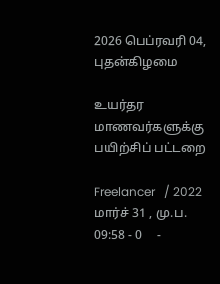2026 பெப்ரவரி 04, புதன்கிழமை

உயர்தர மாணவர்களுக்கு பயிற்சிப் பட்டறை

Freelancer   / 2022 மார்ச் 31 , மு.ப. 09:58 - 0     -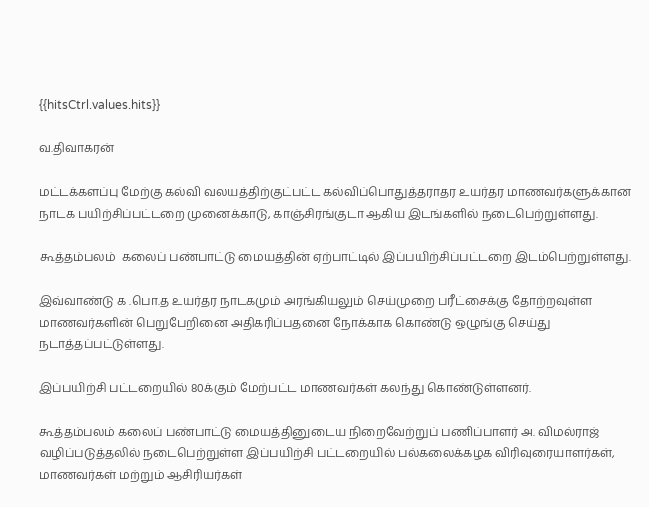{{hitsCtrl.values.hits}}

வ.திவாகரன்

மட்டக்களப்பு மேற்கு கல்வி வலயத்திற்குட்பட்ட கல்விப்பொதுத்தராதர உயர்தர மாணவர்களுக்கான நாடக பயிற்சிப்பட்டறை முனைக்காடு, காஞ்சிரங்குடா ஆகிய இடங்களில் நடைபெற்றுள்ளது.

கூத்தம்பலம்  கலைப் பண்பாட்டு மையத்தின் ஏற்பாட்டில் இப்பயிற்சிப்பட்டறை இடம்பெற்றுள்ளது.

இவ்வாண்டு க .பொ.த உயர்தர நாடகமும் அரங்கியலும் செய்முறை பரீட்சைக்கு தோற்றவுள்ள மாணவர்களின் பெறுபேறினை அதிகரிப்பதனை நோக்காக கொண்டு ஒழுங்கு செய்து நடாத்தப்பட்டுள்ளது.

இப்பயிற்சி பட்டறையில் 80க்கும் மேற்பட்ட மாணவர்கள் கலந்து கொண்டுள்ளனர்.

கூத்தம்பலம் கலைப் பண்பாட்டு மையத்தினுடைய நிறைவேற்றுப் பணிப்பாளர் அ. விமல்ராஜ் வழிப்படுத்தலில் நடைபெற்றுள்ள இப்பயிற்சி பட்டறையில் பல்கலைக்கழக விரிவுரையாளர்கள், மாணவர்கள் மற்றும் ஆசிரியர்கள்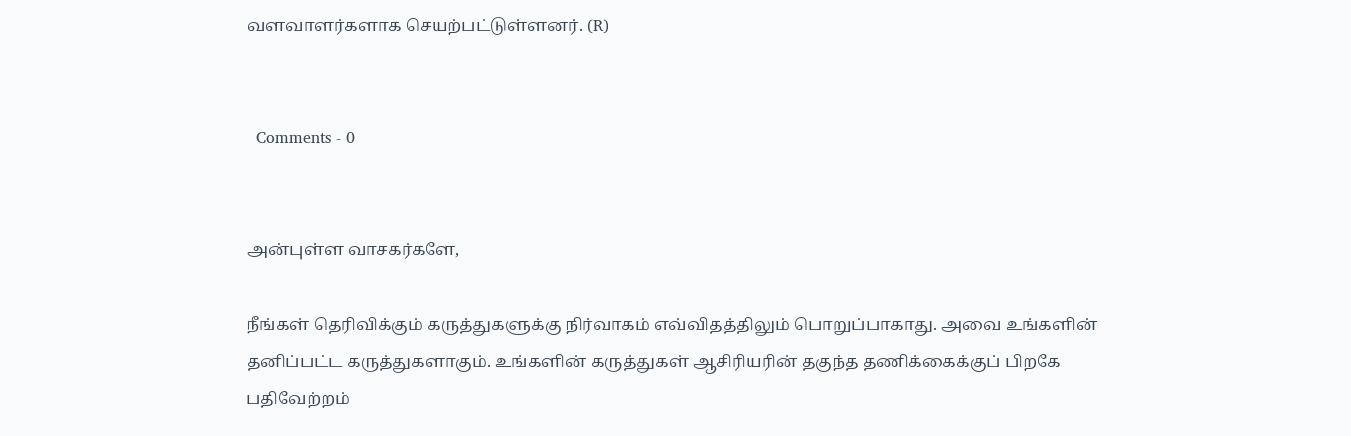வளவாளர்களாக செயற்பட்டுள்ளனர். (R)


  Comments - 0


அன்புள்ள வாசகர்களே,

நீங்கள் தெரிவிக்கும் கருத்துகளுக்கு நிர்வாகம் எவ்விதத்திலும் பொறுப்பாகாது. அவை உங்களின் தனிப்பட்ட கருத்துகளாகும். உங்களின் கருத்துகள் ஆசிரியரின் தகுந்த தணிக்கைக்குப் பிறகே பதிவேற்றம்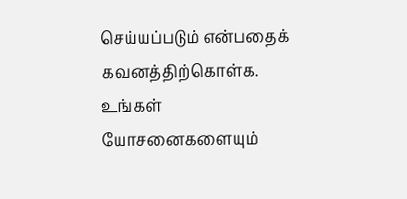செய்யப்படும் என்பதைக் கவனத்திற்கொள்க. உங்கள் யோசனைகளையும்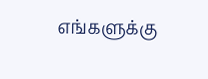எங்களுக்கு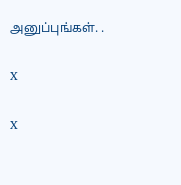அனுப்புங்கள். .

X

X